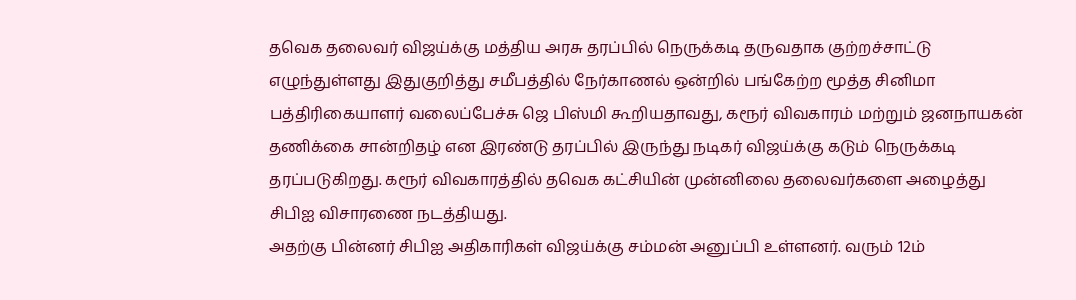தவெக தலைவர் விஜய்க்கு மத்திய அரசு தரப்பில் நெருக்கடி தருவதாக குற்றச்சாட்டு எழுந்துள்ளது இதுகுறித்து சமீபத்தில் நேர்காணல் ஒன்றில் பங்கேற்ற மூத்த சினிமா பத்திரிகையாளர் வலைப்பேச்சு ஜெ பிஸ்மி கூறியதாவது, கரூர் விவகாரம் மற்றும் ஜனநாயகன் தணிக்கை சான்றிதழ் என இரண்டு தரப்பில் இருந்து நடிகர் விஜய்க்கு கடும் நெருக்கடி தரப்படுகிறது. கரூர் விவகாரத்தில் தவெக கட்சியின் முன்னிலை தலைவர்களை அழைத்து சிபிஐ விசாரணை நடத்தியது.
அதற்கு பின்னர் சிபிஐ அதிகாரிகள் விஜய்க்கு சம்மன் அனுப்பி உள்ளனர். வரும் 12ம்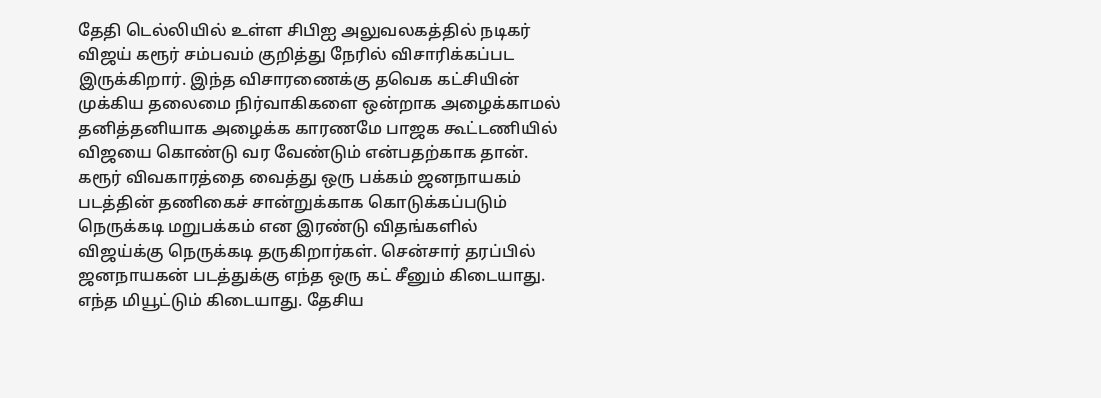தேதி டெல்லியில் உள்ள சிபிஐ அலுவலகத்தில் நடிகர் விஜய் கரூர் சம்பவம் குறித்து நேரில் விசாரிக்கப்பட இருக்கிறார். இந்த விசாரணைக்கு தவெக கட்சியின் முக்கிய தலைமை நிர்வாகிகளை ஒன்றாக அழைக்காமல் தனித்தனியாக அழைக்க காரணமே பாஜக கூட்டணியில் விஜயை கொண்டு வர வேண்டும் என்பதற்காக தான்.
கரூர் விவகாரத்தை வைத்து ஒரு பக்கம் ஜனநாயகம் படத்தின் தணிகைச் சான்றுக்காக கொடுக்கப்படும் நெருக்கடி மறுபக்கம் என இரண்டு விதங்களில் விஜய்க்கு நெருக்கடி தருகிறார்கள். சென்சார் தரப்பில் ஜனநாயகன் படத்துக்கு எந்த ஒரு கட் சீனும் கிடையாது. எந்த மியூட்டும் கிடையாது. தேசிய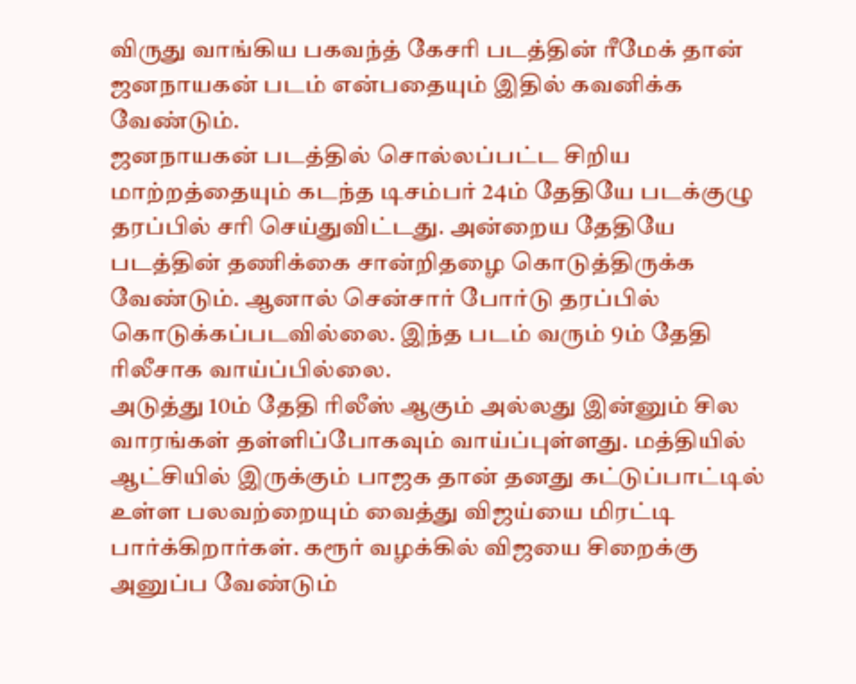விருது வாங்கிய பகவந்த் கேசரி படத்தின் ரீமேக் தான் ஜனநாயகன் படம் என்பதையும் இதில் கவனிக்க வேண்டும்.
ஜனநாயகன் படத்தில் சொல்லப்பட்ட சிறிய மாற்றத்தையும் கடந்த டிசம்பர் 24ம் தேதியே படக்குழு தரப்பில் சரி செய்துவிட்டது. அன்றைய தேதியே படத்தின் தணிக்கை சான்றிதழை கொடுத்திருக்க வேண்டும். ஆனால் சென்சார் போர்டு தரப்பில் கொடுக்கப்படவில்லை. இந்த படம் வரும் 9ம் தேதி ரிலீசாக வாய்ப்பில்லை.
அடுத்து 10ம் தேதி ரிலீஸ் ஆகும் அல்லது இன்னும் சில வாரங்கள் தள்ளிப்போகவும் வாய்ப்புள்ளது. மத்தியில் ஆட்சியில் இருக்கும் பாஜக தான் தனது கட்டுப்பாட்டில் உள்ள பலவற்றையும் வைத்து விஜய்யை மிரட்டி பார்க்கிறார்கள். கரூர் வழக்கில் விஜயை சிறைக்கு அனுப்ப வேண்டும்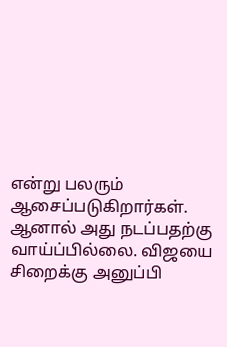என்று பலரும் ஆசைப்படுகிறார்கள்.
ஆனால் அது நடப்பதற்கு வாய்ப்பில்லை. விஜயை சிறைக்கு அனுப்பி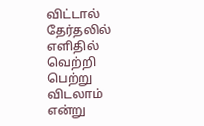விட்டால் தேர்தலில் எளிதில் வெற்றி பெற்று விடலாம் என்று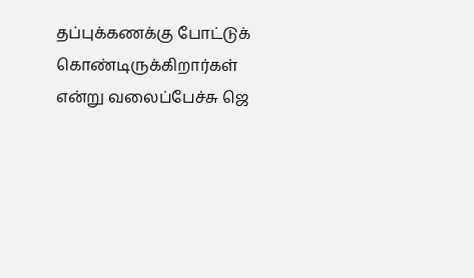தப்புக்கணக்கு போட்டுக் கொண்டிருக்கிறார்கள் என்று வலைப்பேச்சு ஜெ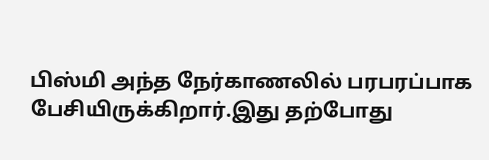பிஸ்மி அந்த நேர்காணலில் பரபரப்பாக பேசியிருக்கிறார்.இது தற்போது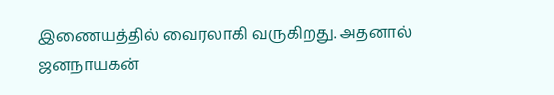இணையத்தில் வைரலாகி வருகிறது. அதனால் ஜனநாயகன்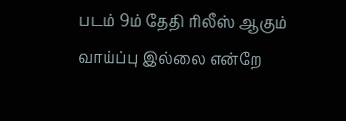படம் 9ம் தேதி ரிலீஸ் ஆகும் வாய்ப்பு இல்லை என்றே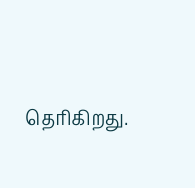தெரிகிறது.